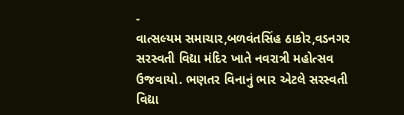-
વાત્સલ્યમ સમાચાર,બળવંતસિંહ ઠાકોર,વડનગર સરસ્વતી વિદ્યા મંદિર ખાતે નવરાત્રી મહોત્સવ ઉજવાયો. ભણતર વિનાનું ભાર એટલે સરસ્વતી વિદ્યા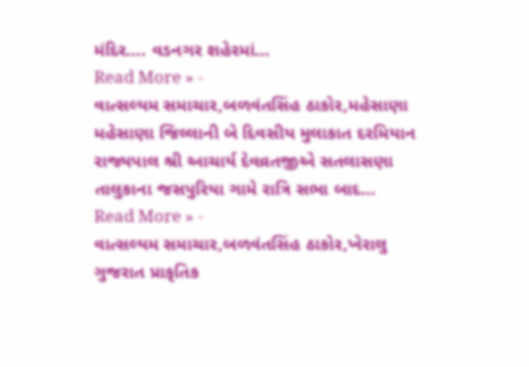મંદિર…. વડનગર શહેરમાં…
Read More » -
વાત્સલ્યમ સમાચાર,બળવંતસિંહ ઠાકોર,મહેસાણા મહેસાણા જિલ્લાની બે દિવસીય મુલાકાત દરમિયાન રાજ્યપાલ શ્રી આચાર્ય દેવવ્રતજીએ સતલાસણા તાલુકાના જસપુરિયા ગામે રાત્રિ સભા બાદ…
Read More » -
વાત્સલ્યમ સમાચાર,બળવંતસિંહ ઠાકોર,ખેરાલુ ગુજરાત પ્રાકૃતિક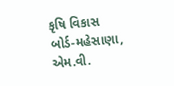કૃષિ વિકાસ બોર્ડ-મહેસાણા, એમ.વી.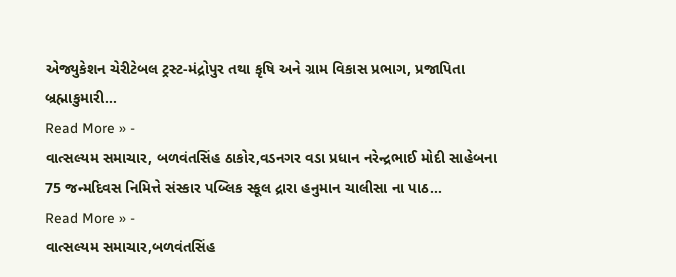એજ્યુકેશન ચેરીટેબલ ટ્રસ્ટ-મંદ્રોપુર તથા કૃષિ અને ગ્રામ વિકાસ પ્રભાગ, પ્રજાપિતા બ્રહ્માકુમારી…
Read More » -
વાત્સલ્યમ સમાચાર, બળવંતસિંહ ઠાકોર,વડનગર વડા પ્રધાન નરેન્દ્રભાઈ મોદી સાહેબના 75 જન્મદિવસ નિમિત્તે સંસ્કાર પબ્લિક સ્કૂલ દ્રારા હનુમાન ચાલીસા ના પાઠ…
Read More » -
વાત્સલ્યમ સમાચાર,બળવંતસિંહ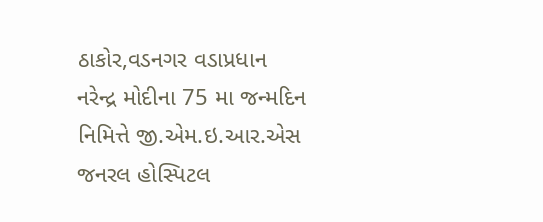ઠાકોર,વડનગર વડાપ્રધાન નરેન્દ્ર મોદીના 75 મા જન્મદિન નિમિત્તે જી.એમ.ઇ.આર.એસ જનરલ હોસ્પિટલ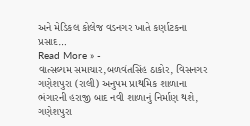અને મેડિકલ કોલેજ વડનગર ખાતે કર્ણાટકના પ્રસાદ…
Read More » -
વાત્સલ્યમ સમાચાર,બળવંતસિંહ ઠાકોર, વિસનગર ગણેશપુરા (રાલી) અનુપમ પ્રાથમિક શાળાના ભંગારની હરાજી બાદ નવી શાળાનું નિર્માણ થશે, ગણેશપુરા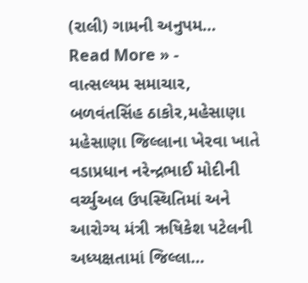(રાલી) ગામની અનુપમ…
Read More » -
વાત્સલ્યમ સમાચાર, બળવંતસિંહ ઠાકોર,મહેસાણા મહેસાણા જિલ્લાના ખેરવા ખાતે વડાપ્રધાન નરેન્દ્રભાઈ મોદીની વર્ચ્યુઅલ ઉપસ્થિતિમાં અને આરોગ્ય મંત્રી ઋષિકેશ પટેલની અધ્યક્ષતામાં જિલ્લા…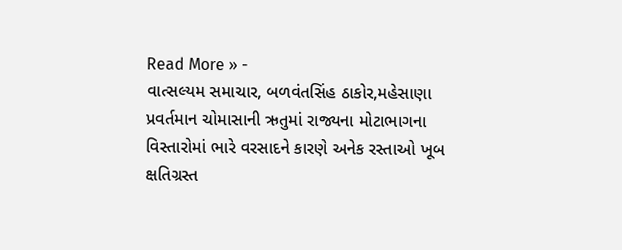Read More » -
વાત્સલ્યમ સમાચાર, બળવંતસિંહ ઠાકોર,મહેસાણા પ્રવર્તમાન ચોમાસાની ઋતુમાં રાજ્યના મોટાભાગના વિસ્તારોમાં ભારે વરસાદને કારણે અનેક રસ્તાઓ ખૂબ ક્ષતિગ્રસ્ત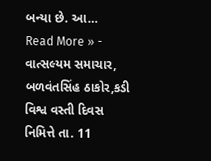બન્યા છે. આ…
Read More » -
વાત્સલ્યમ સમાચાર, બળવંતસિંહ ઠાકોર,કડી વિશ્વ વસ્તી દિવસ નિમિત્તે તા. 11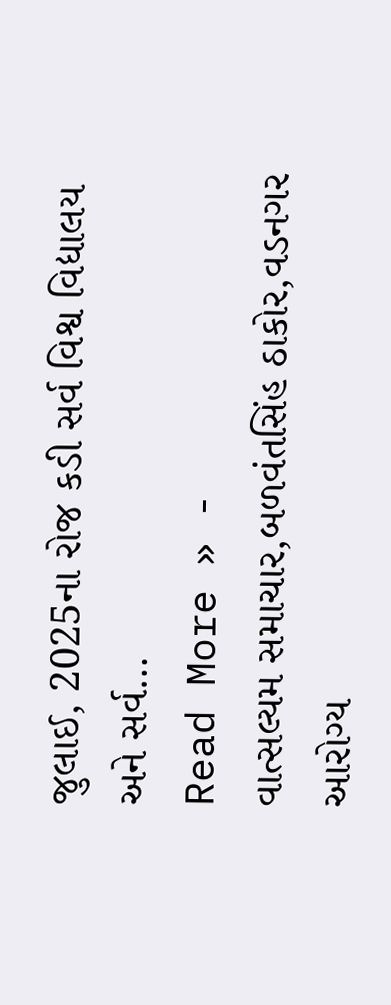જુલાઈ, 2025ના રોજ કડી સર્વ વિશ્વ વિદ્યાલય અને સર્વ…
Read More » -
વાત્સલ્યમ સમાચાર,બળવંતસિંહ ઠાકોર,વડનગર આરોગ્ય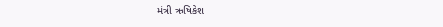મંત્રી ઋષિકેશ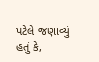પટેલે જણાવ્યું હતું કે,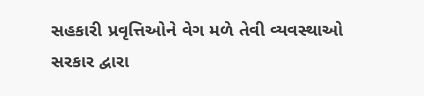સહકારી પ્રવૃત્તિઓને વેગ મળે તેવી વ્યવસ્થાઓ સરકાર દ્વારા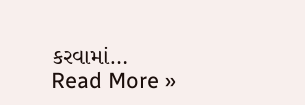કરવામાં…
Read More »